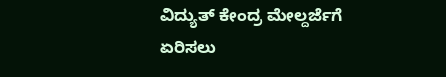ವಿದ್ಯುತ್ ಕೇಂದ್ರ ಮೇಲ್ದರ್ಜೆಗೆ ಏರಿಸಲು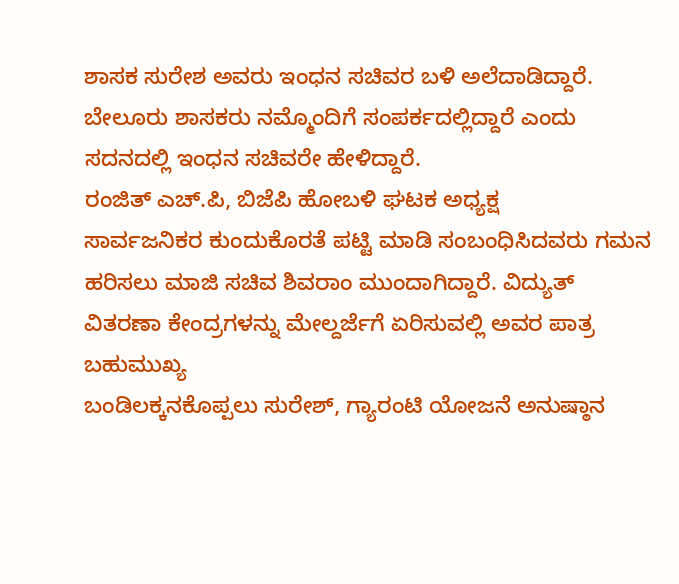ಶಾಸಕ ಸುರೇಶ ಅವರು ಇಂಧನ ಸಚಿವರ ಬಳಿ ಅಲೆದಾಡಿದ್ದಾರೆ. ಬೇಲೂರು ಶಾಸಕರು ನಮ್ಮೊಂದಿಗೆ ಸಂಪರ್ಕದಲ್ಲಿದ್ದಾರೆ ಎಂದು ಸದನದಲ್ಲಿ ಇಂಧನ ಸಚಿವರೇ ಹೇಳಿದ್ದಾರೆ.
ರಂಜಿತ್ ಎಚ್.ಪಿ, ಬಿಜೆಪಿ ಹೋಬಳಿ ಘಟಕ ಅಧ್ಯಕ್ಷ
ಸಾರ್ವಜನಿಕರ ಕುಂದುಕೊರತೆ ಪಟ್ಟಿ ಮಾಡಿ ಸಂಬಂಧಿಸಿದವರು ಗಮನ ಹರಿಸಲು ಮಾಜಿ ಸಚಿವ ಶಿವರಾಂ ಮುಂದಾಗಿದ್ದಾರೆ. ವಿದ್ಯುತ್ ವಿತರಣಾ ಕೇಂದ್ರಗಳನ್ನು ಮೇಲ್ದರ್ಜೆಗೆ ಏರಿಸುವಲ್ಲಿ ಅವರ ಪಾತ್ರ ಬಹುಮುಖ್ಯ
ಬಂಡಿಲಕ್ಕನಕೊಪ್ಪಲು ಸುರೇಶ್, ಗ್ಯಾರಂಟಿ ಯೋಜನೆ ಅನುಷ್ಠಾನ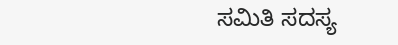ಸಮಿತಿ ಸದಸ್ಯ